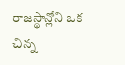రాజస్థాన్లోని ఒక చిన్న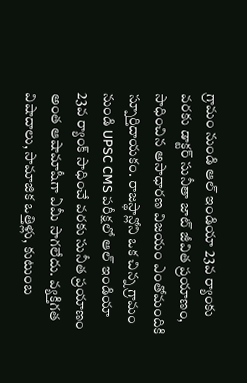గ్రామం నుండి ఆల్ ఇండియా 23వ ర్యాంకు వరకు డాక్టర్ సునీతా జాట్ జీవిత ప్రయాణం, సాధించిన అసాధారణ విజయం ఎంతోమందికి స్పూర్తిదాయకం. రాజస్థాన్లోని ఒక చిన్న గ్రామం నుండి UPSC CMS పరీక్షలో ఆల్ ఇండియా 23వ ర్యాంక్ సాధించే వరకు సునీత ప్రయాణం అంత ఆషామాషీగా ఏమీ సాగలేదు. వ్యక్తిగత విషాదాలు, సామాజిక ఒత్తిళ్లు, కుటుంబ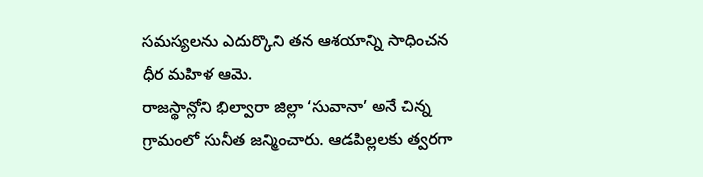సమస్యలను ఎదుర్కొని తన ఆశయాన్ని సాధించన ధీర మహిళ ఆమె.
రాజస్థాన్లోని భిల్వారా జిల్లా ‘సువానా’ అనే చిన్న గ్రామంలో సునీత జన్మించారు. ఆడపిల్లలకు త్వరగా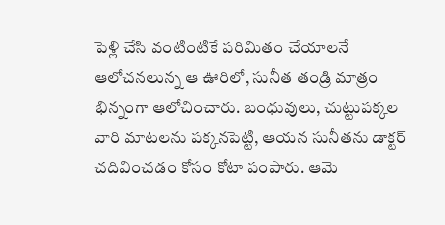పెళ్లి చేసి వంటింటికే పరిమితం చేయాలనే ఆలోచనలున్న ఆ ఊరిలో, సునీత తండ్రి మాత్రం భిన్నంగా ఆలోచించారు. బంధువులు, చుట్టుపక్కల వారి మాటలను పక్కనపెట్టి, ఆయన సునీతను డాక్టర్ చదివించడం కోసం కోటా పంపారు. ఆమె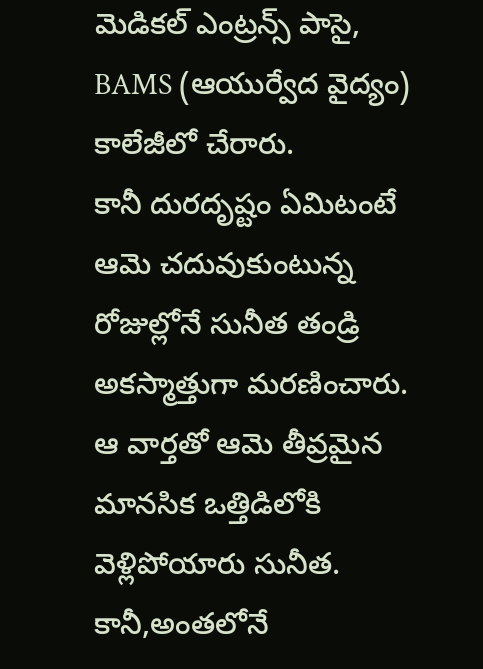మెడికల్ ఎంట్రన్స్ పాసై, BAMS (ఆయుర్వేద వైద్యం) కాలేజీలో చేరారు.
కానీ దురదృష్టం ఏమిటంటే ఆమె చదువుకుంటున్న రోజుల్లోనే సునీత తండ్రి అకస్మాత్తుగా మరణించారు. ఆ వార్తతో ఆమె తీవ్రమైన మానసిక ఒత్తిడిలోకి వెళ్లిపోయారు సునీత. కానీ,అంతలోనే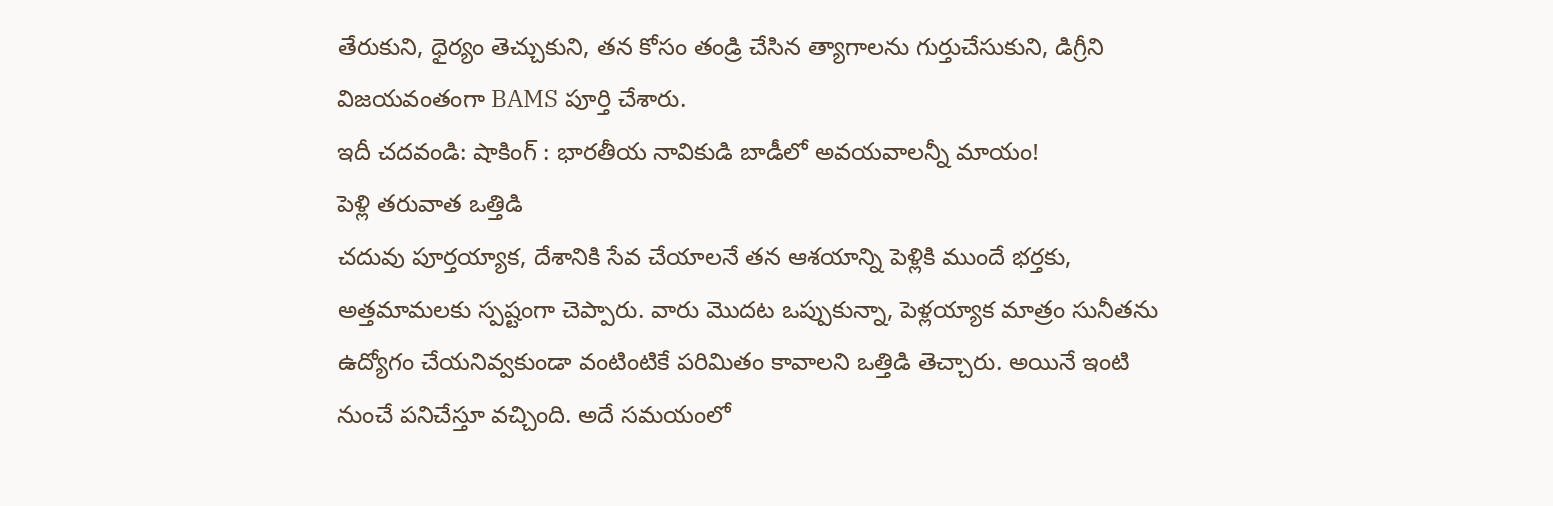తేరుకుని, ధైర్యం తెచ్చుకుని, తన కోసం తండ్రి చేసిన త్యాగాలను గుర్తుచేసుకుని, డిగ్రీని విజయవంతంగా BAMS పూర్తి చేశారు.
ఇదీ చదవండి: షాకింగ్ : భారతీయ నావికుడి బాడీలో అవయవాలన్నీ మాయం!
పెళ్లి తరువాత ఒత్తిడి
చదువు పూర్తయ్యాక, దేశానికి సేవ చేయాలనే తన ఆశయాన్ని పెళ్లికి ముందే భర్తకు, అత్తమామలకు స్పష్టంగా చెప్పారు. వారు మొదట ఒప్పుకున్నా, పెళ్లయ్యాక మాత్రం సునీతను ఉద్యోగం చేయనివ్వకుండా వంటింటికే పరిమితం కావాలని ఒత్తిడి తెచ్చారు. అయినే ఇంటి నుంచే పనిచేస్తూ వచ్చింది. అదే సమయంలో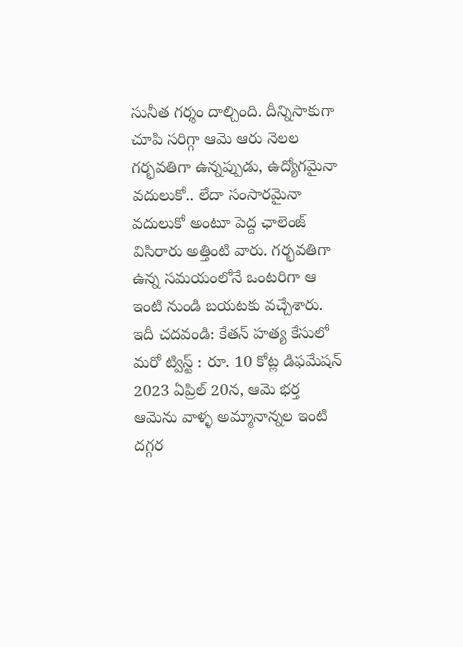సునీత గర్శం దాల్చింది. దీన్నిసాకుగా చూపి సరిగ్గా ఆమె ఆరు నెలల గర్భవతిగా ఉన్నప్పుడు, ఉద్యోగమైనా వదులుకో.. లేదా సంసారమైనా వదులుకో అంటూ పెద్ద ఛాలెంజ్ విసిరారు అత్తింటి వారు. గర్భవతిగా ఉన్న సమయంలోనే ఒంటరిగా ఆ ఇంటి నుండి బయటకు వచ్చేశారు.
ఇదీ చదవండి: కేతన్ హత్య కేసులో మరో ట్విస్ట్ : రూ. 10 కోట్ల డిఫమేషన్
2023 ఏప్రిల్ 20న, ఆమె భర్త ఆమెను వాళ్ళ అమ్మానాన్నల ఇంటి దగ్గర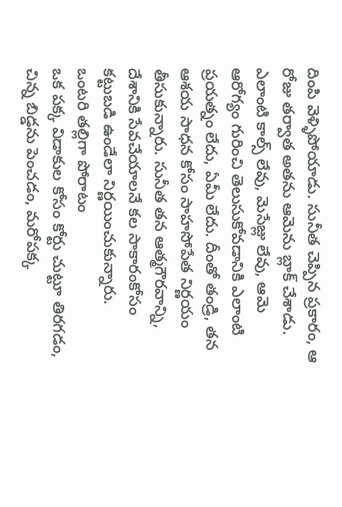దింపి వెళ్ళిపోయాడు. సునీత చెప్పిన ప్రకారం, ఆ రోజు తర్వాత అతను ఆమెను బ్లాక్ చేశాడు. ఎలాంటి కాల్స్ లేవు, మెసేజ్లు లేవు, ఆమె ఆరోగ్యం గురించి తెలుసుకోవడానికి ఎలాంటి ప్రయత్నం లేదు, ఏమీ లేదు. దీంతో తండ్రి, తన ఆశయ సాధన కోసం సాహసోపేత నిర్ణయం తీసుకున్నారు. సునీత తన ఆత్మగౌరవాన్ని, దేశానికి సేవచేయాలనే కల సాకారంకోసం కట్టుబడి ఉండేలా నిర్ణయించుకున్నారు.
ఒంటరి తల్లిగా పోరాటం
ఒక పక్క విడాకుల కోసం కోర్టు చుట్టూ తిరగడం, చిన్న బిడ్డను పెంచడం, మరోపక్క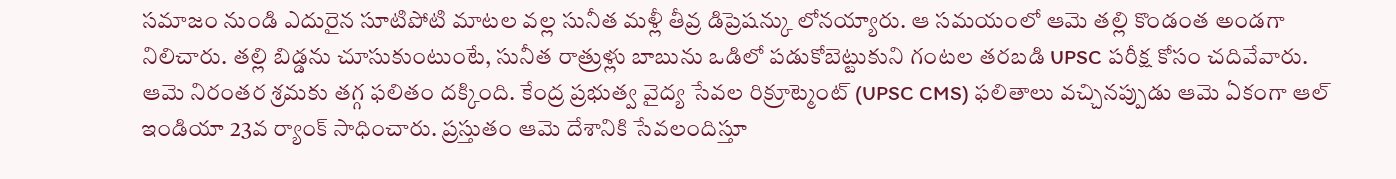సమాజం నుండి ఎదురైన సూటిపోటి మాటల వల్ల సునీత మళ్లీ తీవ్ర డిప్రెషన్కు లోనయ్యారు. ఆ సమయంలో ఆమె తల్లి కొండంత అండగా నిలిచారు. తల్లి బిడ్డను చూసుకుంటుంటే, సునీత రాత్రుళ్లు బాబును ఒడిలో పడుకోబెట్టుకుని గంటల తరబడి UPSC పరీక్ష కోసం చదివేవారు. ఆమె నిరంతర శ్రమకు తగ్గ ఫలితం దక్కింది. కేంద్ర ప్రభుత్వ వైద్య సేవల రిక్రూట్మెంట్ (UPSC CMS) ఫలితాలు వచ్చినప్పుడు ఆమె ఏకంగా ఆల్ ఇండియా 23వ ర్యాంక్ సాధించారు. ప్రస్తుతం ఆమె దేశానికి సేవలందిస్తూ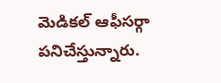మెడికల్ ఆఫీసర్గా పనిచేస్తున్నారు.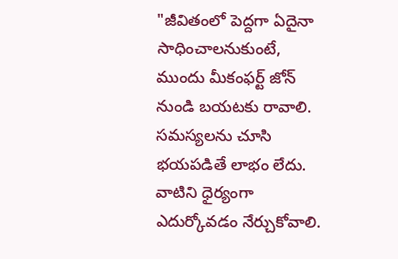"జీవితంలో పెద్దగా ఏదైనా సాధించాలనుకుంటే, ముందు మీకంఫర్ట్ జోన్ నుండి బయటకు రావాలి. సమస్యలను చూసి భయపడితే లాభం లేదు. వాటిని ధైర్యంగా ఎదుర్కోవడం నేర్చుకోవాలి.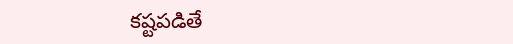కష్టపడితే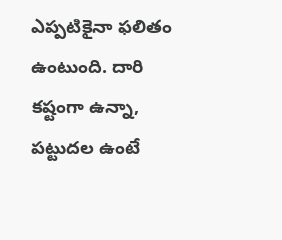ఎప్పటికైనా ఫలితం ఉంటుంది. దారి కష్టంగా ఉన్నా, పట్టుదల ఉంటే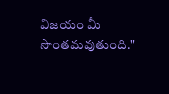విజయం మీ సొంతమవుతుంది."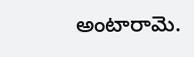అంటారామె.